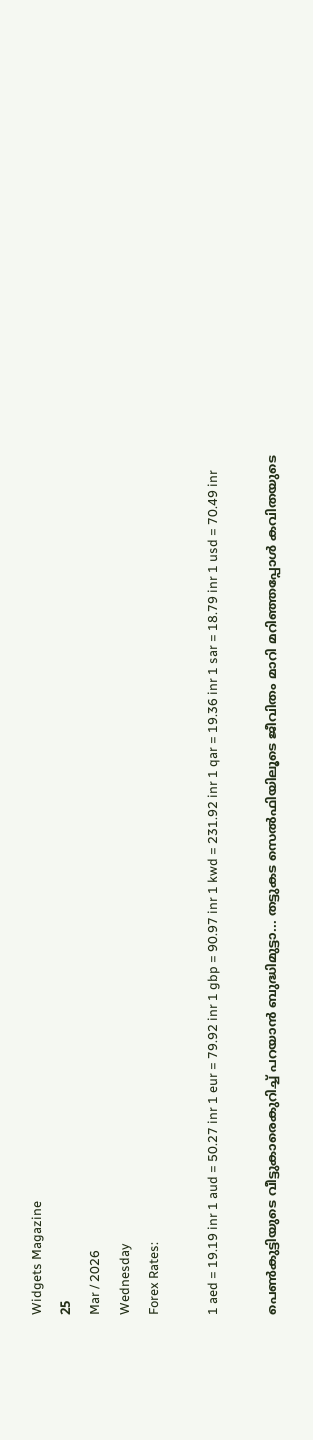Widgets Magazine
25
Mar / 2026
Wednesday
Forex Rates:

1 aed = 19.19 inr 1 aud = 50.27 inr 1 eur = 79.92 inr 1 gbp = 90.97 inr 1 kwd = 231.92 inr 1 qar = 19.36 inr 1 sar = 18.79 inr 1 usd = 70.49 inr

പെണ്‍കുട്ടിയുടെ വീട്ടുകാരെകുറിച്ച് പറയാന്‍ ബുദ്ധിമുട്ടാ... തട്ടുകട സെല്‍ഫിയിലൂടെ ജീവിതം മാറി മറിഞ്ഞപ്പോള്‍ കവിതയുടെ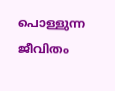പൊള്ളുന്ന ജീവിതം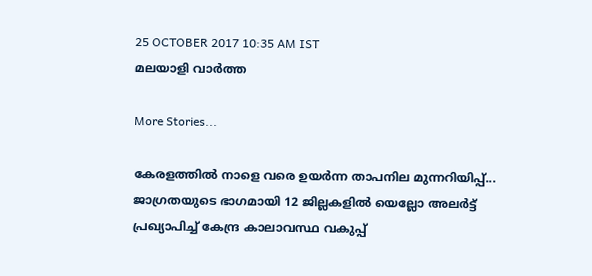25 OCTOBER 2017 10:35 AM IST
മലയാളി വാര്‍ത്ത

More Stories...

കേരളത്തിൽ നാളെ വരെ ഉയർന്ന താപനില മുന്നറിയിപ്പ്... ജാഗ്രതയുടെ ഭാഗമായി 12 ജില്ലകളിൽ യെല്ലോ അലർട്ട് പ്രഖ്യാപിച്ച് കേന്ദ്ര കാലാവസ്ഥ വകുപ്പ്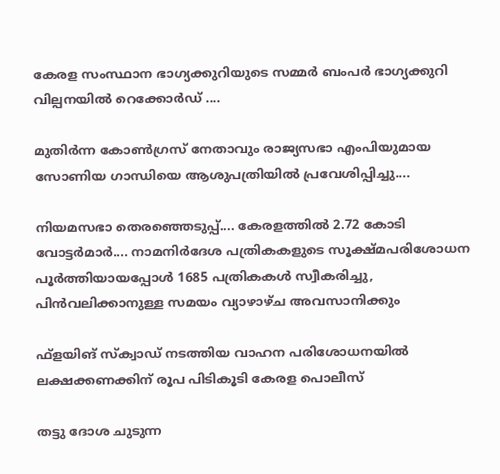കേരള സംസ്ഥാന ഭാഗ്യക്കുറിയുടെ സമ്മര്‍ ബംപര്‍ ഭാഗ്യക്കുറി വില്പനയില്‍ റെക്കോര്‍ഡ് ....

മുതിർന്ന കോൺഗ്രസ് നേതാവും രാജ്യസഭാ എംപിയുമായ സോണിയ ഗാന്ധിയെ ആശുപത്രിയിൽ പ്രവേശിപ്പിച്ചു....

നിയമസഭാ തെരഞ്ഞെടുപ്പ്.... കേരളത്തിൽ 2.72 കോടി വോട്ടർമാർ.... നാമനിർദേശ പത്രികകളുടെ സൂക്ഷ്മപരിശോധന പൂർത്തിയായപ്പോൾ 1685 പത്രികകൾ സ്വീകരിച്ചു, പിൻവലിക്കാനുള്ള സമയം വ്യാഴാഴ്ച അവസാനിക്കും

ഫ്‌ളയിങ് സ്‌ക്വാഡ് നടത്തിയ വാഹന പരിശോധനയില്‍ ലക്ഷക്കണക്കിന് രൂപ പിടികൂടി കേരള പൊലീസ്

തട്ടു ദോശ ചുടുന്ന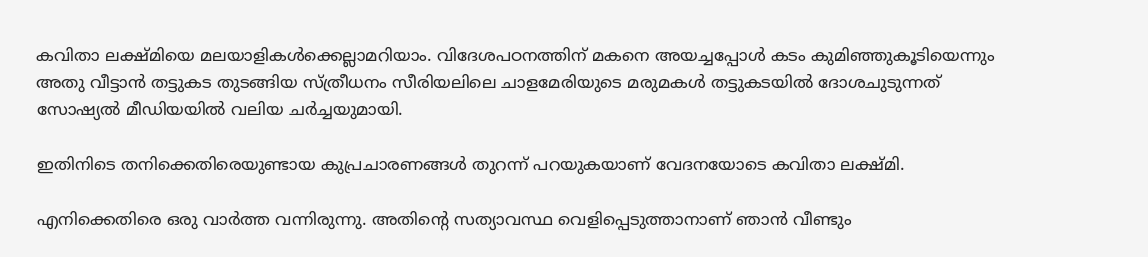കവിതാ ലക്ഷ്മിയെ മലയാളികള്‍ക്കെല്ലാമറിയാം. വിദേശപഠനത്തിന് മകനെ അയച്ചപ്പോള്‍ കടം കുമിഞ്ഞുകൂടിയെന്നും അതു വീട്ടാന്‍ തട്ടുകട തുടങ്ങിയ സ്ത്രീധനം സീരിയലിലെ ചാളമേരിയുടെ മരുമകള്‍ തട്ടുകടയില്‍ ദോശചുടുന്നത് സോഷ്യല്‍ മീഡിയയില്‍ വലിയ ചര്‍ച്ചയുമായി.

ഇതിനിടെ തനിക്കെതിരെയുണ്ടായ കുപ്രചാരണങ്ങള്‍ തുറന്ന് പറയുകയാണ് വേദനയോടെ കവിതാ ലക്ഷ്മി.

എനിക്കെതിരെ ഒരു വാര്‍ത്ത വന്നിരുന്നു. അതിന്റെ സത്യാവസ്ഥ വെളിപ്പെടുത്താനാണ് ഞാന്‍ വീണ്ടും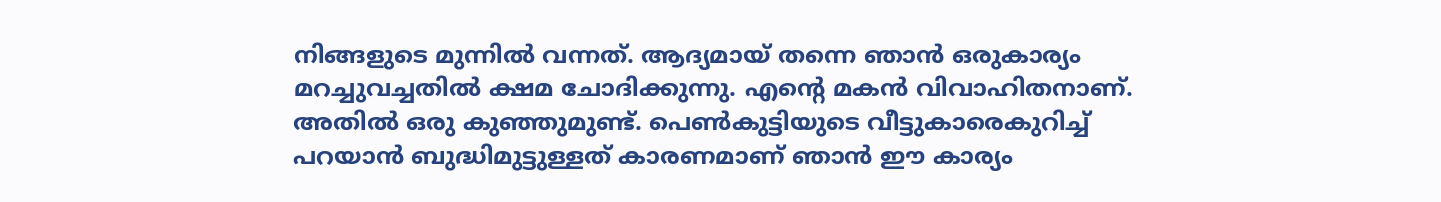നിങ്ങളുടെ മുന്നില്‍ വന്നത്. ആദ്യമായ് തന്നെ ഞാന്‍ ഒരുകാര്യം മറച്ചുവച്ചതില്‍ ക്ഷമ ചോദിക്കുന്നു. എന്റെ മകന്‍ വിവാഹിതനാണ്. അതില്‍ ഒരു കുഞ്ഞുമുണ്ട്. പെണ്‍കുട്ടിയുടെ വീട്ടുകാരെകുറിച്ച് പറയാന്‍ ബുദ്ധിമുട്ടുള്ളത് കാരണമാണ് ഞാന്‍ ഈ കാര്യം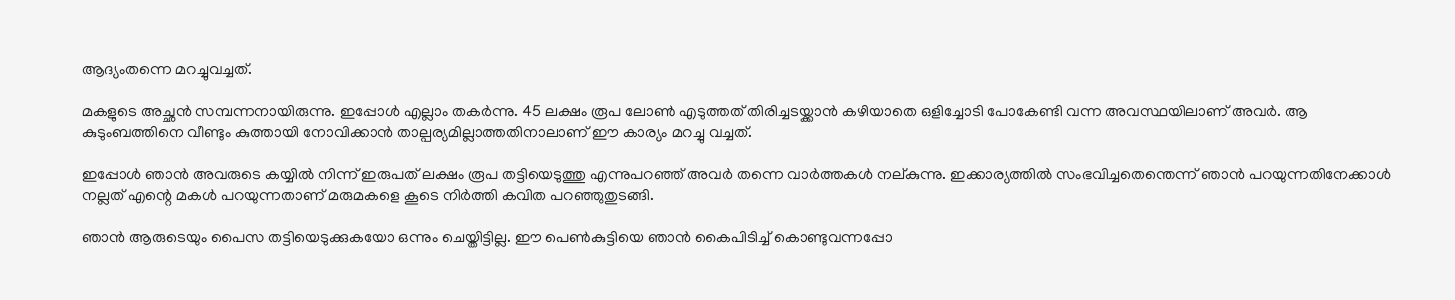ആദ്യംതന്നെ മറച്ചുവച്ചത്.

മകളുടെ അച്ഛന്‍ സമ്പന്നനായിരുന്നു. ഇപ്പോള്‍ എല്ലാം തകര്‍ന്നു. 45 ലക്ഷം രൂപ ലോണ്‍ എടുത്തത് തിരിച്ചടയ്ക്കാന്‍ കഴിയാതെ ഒളിച്ചോടി പോകേണ്ടി വന്ന അവസ്ഥയിലാണ് അവര്‍. ആ കുടുംബത്തിനെ വീണ്ടും കുത്തായി നോവിക്കാന്‍ താല്പര്യമില്ലാത്തതിനാലാണ് ഈ കാര്യം മറച്ചു വച്ചത്.

ഇപ്പോള്‍ ഞാന്‍ അവരുടെ കയ്യില്‍ നിന്ന് ഇരുപത് ലക്ഷം രൂപ തട്ടിയെടുത്തു എന്നുപറഞ്ഞ് അവര്‍ തന്നെ വാര്‍ത്തകള്‍ നല്കുന്നു. ഇക്കാര്യത്തില്‍ സംഭവിച്ചതെന്തെന്ന് ഞാന്‍ പറയുന്നതിനേക്കാള്‍ നല്ലത് എന്റെ മകള്‍ പറയുന്നതാണ് മരുമകളെ കൂടെ നിര്‍ത്തി കവിത പറഞ്ഞുതുടങ്ങി.

ഞാന്‍ ആരുടെയും പൈസ തട്ടിയെടുക്കുകയോ ഒന്നും ചെയ്തിട്ടില്ല. ഈ പെണ്‍കുട്ടിയെ ഞാന്‍ കൈപിടിച്ച് കൊണ്ടുവന്നപ്പോ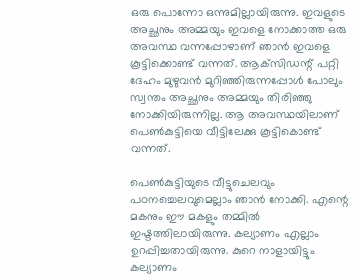ഒരു പൊന്നോ ഒന്നുമില്ലായിരുന്നു. ഇവളുടെ അച്ഛനും അമ്മയും ഇവളെ നോക്കാത്ത ഒരു അവസ്ഥ വന്നപ്പോഴാണ് ഞാന്‍ ഇവളെ കൂട്ടിക്കൊണ്ട് വന്നത്. ആക്‌സിഡന്റ് പറ്റി ദേഹം മുഴുവന്‍ മുറിഞ്ഞിരുന്നപ്പോള്‍ പോലും സ്വന്തം അച്ഛനും അമ്മയും തിരിഞ്ഞു നോക്കിയിരുന്നില്ല. ആ അവസ്ഥയിലാണ് പെണ്‍കുട്ടിയെ വീട്ടിലേക്കു കൂട്ടികൊണ്ട് വന്നത്.

പെണ്‍കുട്ടിയുടെ വീട്ടുചെലവും പഠനച്ചെലവുമെല്ലാം ഞാന്‍ നോക്കി. എന്റെ മകനും ഈ മകളും തമ്മില്‍ ഇഷ്ടത്തിലായിരുന്നു. കല്യാണം എല്ലാം ഉറപ്പിച്ചതായിരുന്നു. കുറെ നാളായിട്ടും കല്യാണം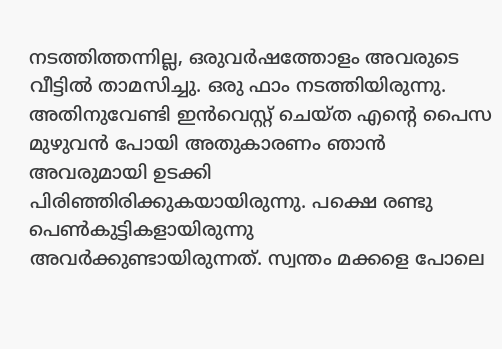നടത്തിത്തന്നില്ല, ഒരുവര്‍ഷത്തോളം അവരുടെ വീട്ടില്‍ താമസിച്ചു. ഒരു ഫാം നടത്തിയിരുന്നു. അതിനുവേണ്ടി ഇന്‍വെസ്റ്റ് ചെയ്ത എന്റെ പൈസ മുഴുവന്‍ പോയി അതുകാരണം ഞാന്‍ അവരുമായി ഉടക്കി പിരിഞ്ഞിരിക്കുകയായിരുന്നു. പക്ഷെ രണ്ടു പെണ്‍കുട്ടികളായിരുന്നു അവര്‍ക്കുണ്ടായിരുന്നത്. സ്വന്തം മക്കളെ പോലെ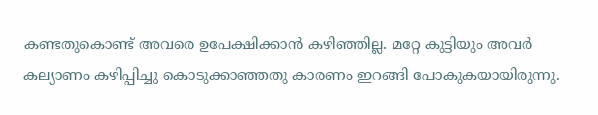കണ്ടതുകൊണ്ട് അവരെ ഉപേക്ഷിക്കാന്‍ കഴിഞ്ഞില്ല. മറ്റേ കുട്ടിയും അവര്‍ കല്യാണം കഴിപ്പിച്ചു കൊടുക്കാഞ്ഞതു കാരണം ഇറങ്ങി പോകുകയായിരുന്നു.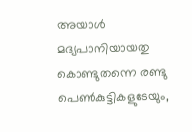അയാള്‍ മദ്യപാനിയായതു കൊണ്ടുതന്നെ രണ്ടു പെണ്‍കുട്ടികളുടേയും,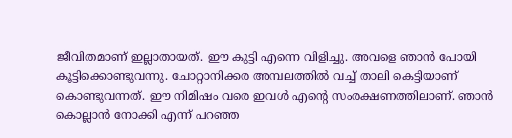ജീവിതമാണ് ഇല്ലാതായത്. ഈ കുട്ടി എന്നെ വിളിച്ചു. അവളെ ഞാന്‍ പോയി കൂട്ടിക്കൊണ്ടുവന്നു. ചോറ്റാനിക്കര അമ്പലത്തില്‍ വച്ച് താലി കെട്ടിയാണ് കൊണ്ടുവന്നത്. ഈ നിമിഷം വരെ ഇവള്‍ എന്റെ സംരക്ഷണത്തിലാണ്. ഞാന്‍ കൊല്ലാന്‍ നോക്കി എന്ന് പറഞ്ഞ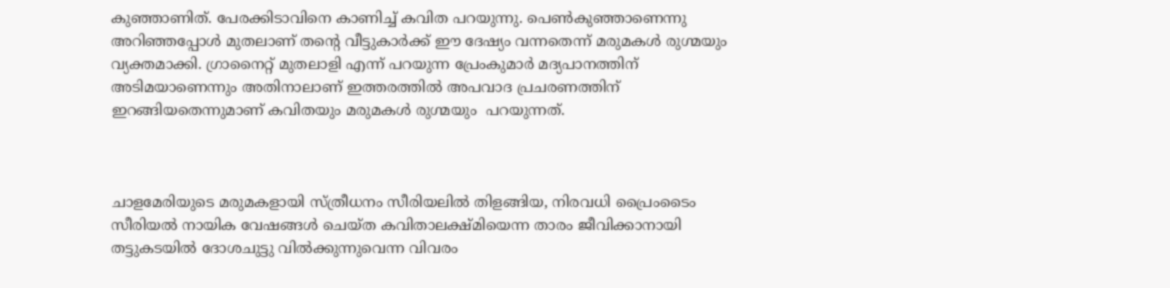കുഞ്ഞാണിത്. പേരക്കിടാവിനെ കാണിച്ച് കവിത പറയുന്നു. പെണ്‍കുഞ്ഞാണെന്നു അറിഞ്ഞപ്പോള്‍ മുതലാണ് തന്റെ വീട്ടുകാര്‍ക്ക് ഈ ദേഷ്യം വന്നതെന്ന് മരുമകള്‍ രുഗ്മയും  വ്യക്തമാക്കി. ഗ്രാനൈറ്റ് മുതലാളി എന്ന് പറയുന്ന പ്രേംകുമാര്‍ മദ്യപാനത്തിന് അടിമയാണെന്നും അതിനാലാണ് ഇത്തരത്തില്‍ അപവാദ പ്രചരണത്തിന് ഇറങ്ങിയതെന്നുമാണ് കവിതയും മരുമകള്‍ രുഗ്മയും  പറയുന്നത്.



ചാളമേരിയുടെ മരുമകളായി സ്ത്രീധനം സീരിയലില്‍ തിളങ്ങിയ, നിരവധി പ്രൈംടൈം സീരിയല്‍ നായിക വേഷങ്ങള്‍ ചെയ്ത കവിതാലക്ഷ്മിയെന്ന താരം ജീവിക്കാനായി തട്ടുകടയില്‍ ദോശചുട്ടു വില്‍ക്കുന്നുവെന്ന വിവരം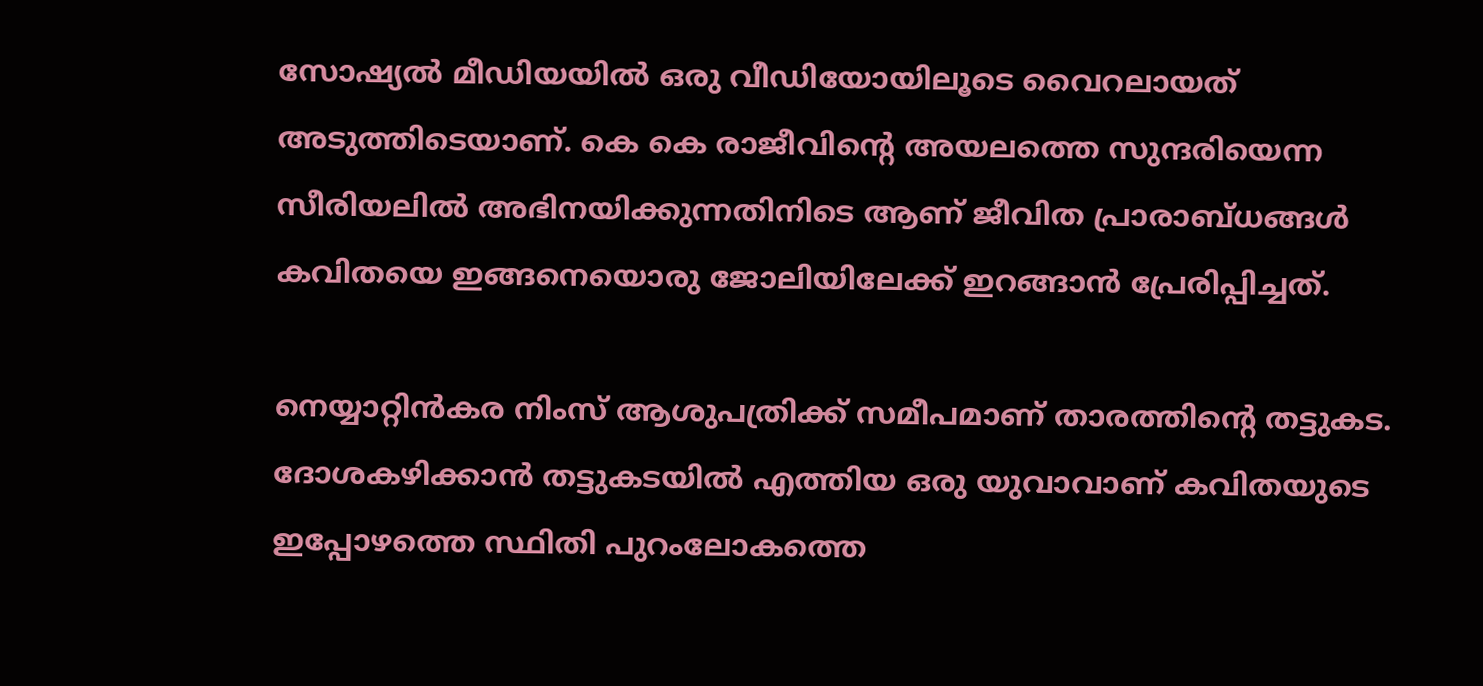സോഷ്യല്‍ മീഡിയയില്‍ ഒരു വീഡിയോയിലൂടെ വൈറലായത് അടുത്തിടെയാണ്. കെ കെ രാജീവിന്റെ അയലത്തെ സുന്ദരിയെന്ന സീരിയലില്‍ അഭിനയിക്കുന്നതിനിടെ ആണ് ജീവിത പ്രാരാബ്ധങ്ങള്‍ കവിതയെ ഇങ്ങനെയൊരു ജോലിയിലേക്ക് ഇറങ്ങാന്‍ പ്രേരിപ്പിച്ചത്.

നെയ്യാറ്റിന്‍കര നിംസ് ആശുപത്രിക്ക് സമീപമാണ് താരത്തിന്റെ തട്ടുകട. ദോശകഴിക്കാന്‍ തട്ടുകടയില്‍ എത്തിയ ഒരു യുവാവാണ് കവിതയുടെ ഇപ്പോഴത്തെ സ്ഥിതി പുറംലോകത്തെ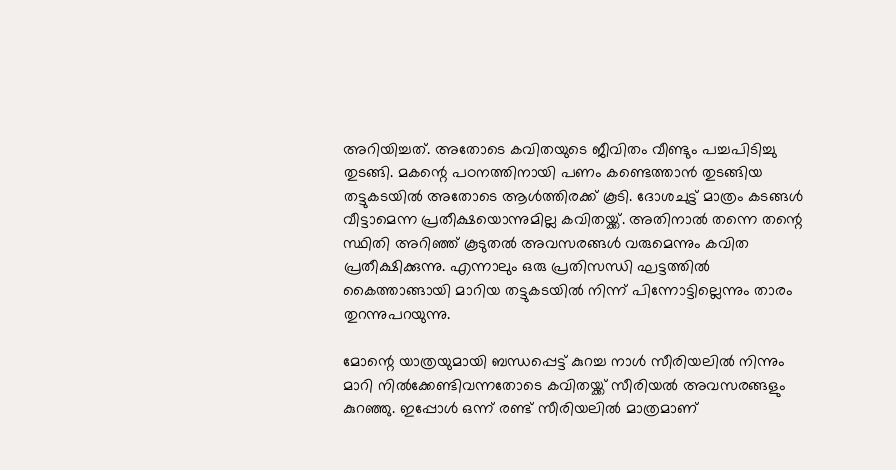അറിയിച്ചത്. അതോടെ കവിതയുടെ ജീവിതം വീണ്ടും പച്ചപിടിച്ചു തുടങ്ങി. മകന്റെ പഠനത്തിനായി പണം കണ്ടെത്താന്‍ തുടങ്ങിയ തട്ടുകടയില്‍ അതോടെ ആള്‍ത്തിരക്ക് കൂടി. ദോശചുട്ട് മാത്രം കടങ്ങള്‍ വീട്ടാമെന്ന പ്രതീക്ഷയൊന്നുമില്ല കവിതയ്ക്ക്. അതിനാല്‍ തന്നെ തന്റെ സ്ഥിതി അറിഞ്ഞ് കൂടുതല്‍ അവസരങ്ങള്‍ വരുമെന്നും കവിത പ്രതീക്ഷിക്കുന്നു. എന്നാലും ഒരു പ്രതിസന്ധി ഘട്ടത്തില്‍ കൈത്താങ്ങായി മാറിയ തട്ടുകടയില്‍ നിന്ന് പിന്നോട്ടില്ലെന്നും താരം തുറന്നുപറയുന്നു.

മോന്റെ യാത്രയുമായി ബന്ധപ്പെട്ട് കുറച്ച നാള്‍ സീരിയലില്‍ നിന്നും മാറി നില്‍ക്കേണ്ടിവന്നതോടെ കവിതയ്ക്ക് സീരിയല്‍ അവസരങ്ങളും കുറഞ്ഞു. ഇപ്പോള്‍ ഒന്ന് രണ്ട് സീരിയലില്‍ മാത്രമാണ്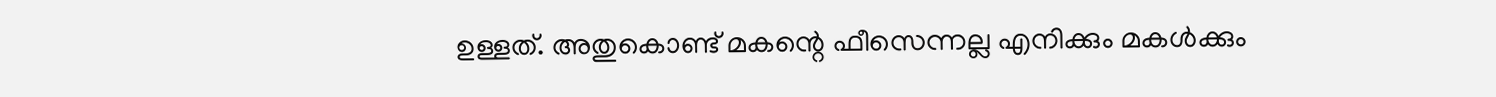ഉള്ളത്. അതുകൊണ്ട് മകന്റെ ഫീസെന്നല്ല എനിക്കും മകള്‍ക്കും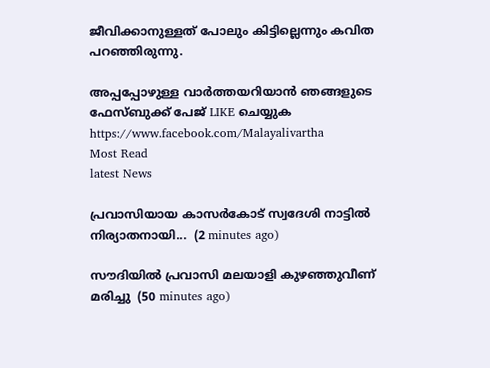ജീവിക്കാനുള്ളത് പോലും കിട്ടില്ലെന്നും കവിത പറഞ്ഞിരുന്നു.

അപ്പപ്പോഴുള്ള വാര്‍ത്തയറിയാന്‍ ഞങ്ങളുടെ ഫേസ്‌ബുക്ക്‌ പേജ് LIKE ചെയ്യുക
https://www.facebook.com/Malayalivartha
Most Read
latest News

പ്രവാസിയായ കാസർകോട് സ്വദേശി നാട്ടിൽ നിര്യാതനായി...  (2 minutes ago)

സൗദിയിൽ പ്രവാസി മലയാളി കുഴഞ്ഞുവീണ് മരിച്ചു  (50 minutes ago)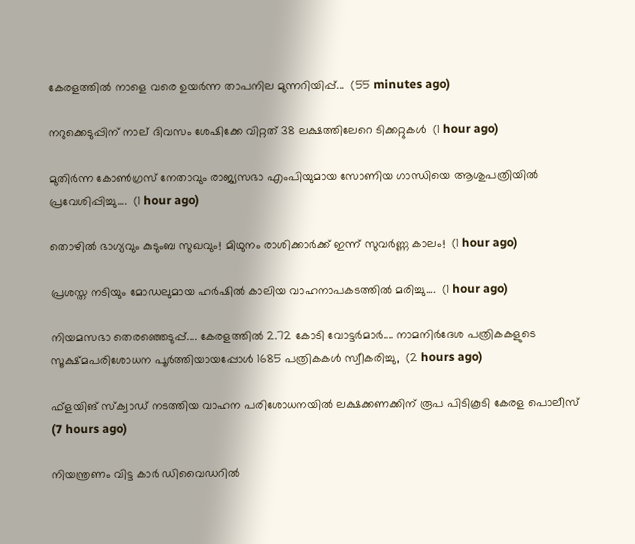കേരളത്തിൽ നാളെ വരെ ഉയർന്ന താപനില മുന്നറിയിപ്പ്...  (55 minutes ago)

നറുക്കെടുപ്പിന് നാല് ദിവസം ശേഷിക്കേ വിറ്റത് 38 ലക്ഷത്തിലേറെ ടിക്കറ്റുകൾ  (1 hour ago)

മുതിർന്ന കോൺഗ്രസ് നേതാവും രാജ്യസഭാ എംപിയുമായ സോണിയ ഗാന്ധിയെ ആശുപത്രിയിൽ പ്രവേശിപ്പിച്ചു....  (1 hour ago)

തൊഴിൽ ഭാഗ്യവും കുടുംബ സുഖവും! മിഥുനം രാശിക്കാർക്ക് ഇന്ന് സുവർണ്ണ കാലം!  (1 hour ago)

പ്രശസ്ത നടിയും മോഡലുമായ ഹർഷിൽ കാലിയ വാഹനാപകടത്തിൽ മരിച്ചു....  (1 hour ago)

നിയമസഭാ തെരഞ്ഞെടുപ്പ്.... കേരളത്തിൽ 2.72 കോടി വോട്ടർമാർ.... നാമനിർദേശ പത്രികകളുടെ സൂക്ഷ്മപരിശോധന പൂർത്തിയായപ്പോൾ 1685 പത്രികകൾ സ്വീകരിച്ചു,  (2 hours ago)

ഫ്‌ളയിങ് സ്‌ക്വാഡ് നടത്തിയ വാഹന പരിശോധനയില്‍ ലക്ഷക്കണക്കിന് രൂപ പിടികൂടി കേരള പൊലീസ്  (7 hours ago)

നിയന്ത്രണം വിട്ട കാര്‍ ഡിവൈഡറില്‍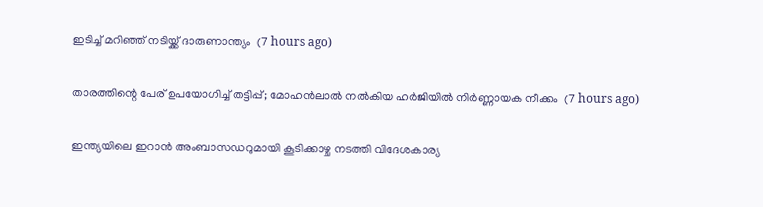ഇടിച്ച് മറിഞ്ഞ് നടിയ്ക്ക് ദാരുണാന്ത്യം  (7 hours ago)

താരത്തിന്റെ പേര് ഉപയോഗിച്ച് തട്ടിപ്പ്; മോഹന്‍ലാല്‍ നല്‍കിയ ഹര്‍ജിയില്‍ നിര്‍ണ്ണായക നീക്കം  (7 hours ago)

ഇന്ത്യയിലെ ഇറാന്‍ അംബാസഡറുമായി കൂടിക്കാഴ്ച നടത്തി വിദേശകാര്യ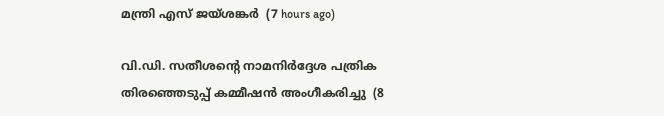മന്ത്രി എസ് ജയ്ശങ്കര്‍  (7 hours ago)

വി.ഡി. സതീശന്റെ നാമനിര്‍ദ്ദേശ പത്രിക തിരഞ്ഞെടുപ്പ് കമ്മീഷന്‍ അംഗീകരിച്ചു  (8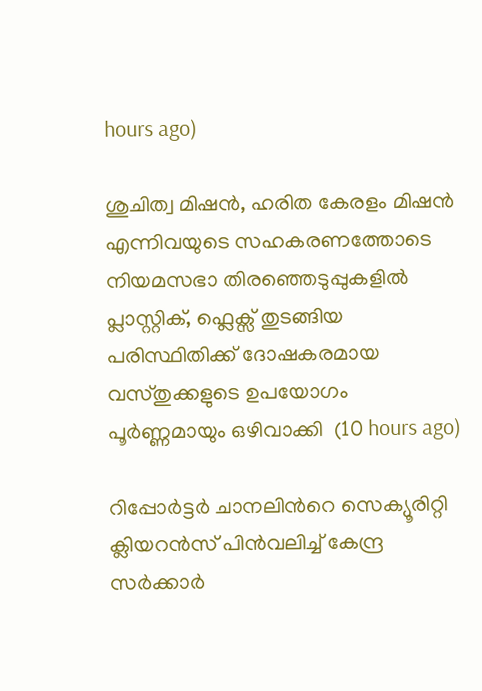hours ago)

ശുചിത്വ മിഷൻ, ഹരിത കേരളം മിഷൻ എന്നിവയുടെ സഹകരണത്തോടെ നിയമസഭാ തിരഞ്ഞെടുപ്പുകളിൽ പ്ലാസ്റ്റിക്, ഫ്ലെക്സ് തുടങ്ങിയ പരിസ്ഥിതിക്ക് ദോഷകരമായ വസ്തുക്കളുടെ ഉപയോഗം പൂർണ്ണമായും ഒഴിവാക്കി  (10 hours ago)

റിപ്പോർട്ടർ ചാനലിന്‍റെ സെക്യൂരിറ്റി ക്ലിയറൻസ് പിൻവലിച്ച് കേന്ദ്ര സർക്കാർ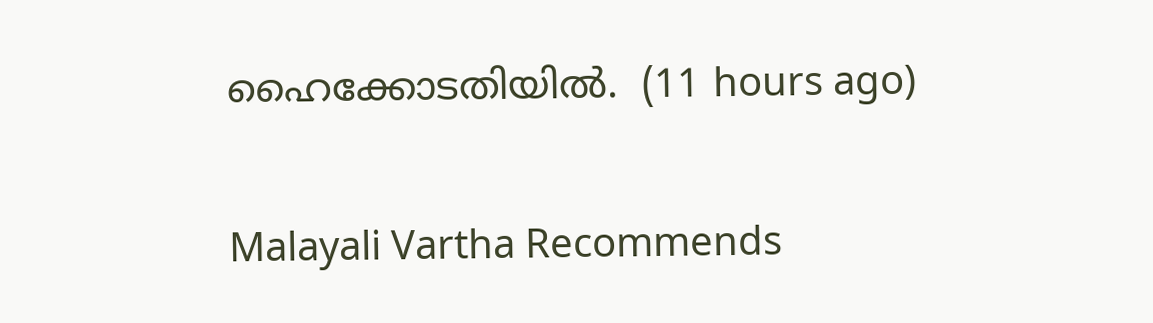ഹൈക്കോടതിയിൽ.  (11 hours ago)

Malayali Vartha Recommends